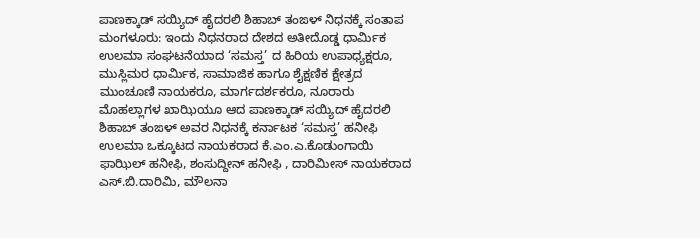ಪಾಣಕ್ಕಾಡ್ ಸಯ್ಯಿದ್ ಹೈದರಲಿ ಶಿಹಾಬ್ ತಂಙಳ್ ನಿಧನಕ್ಕೆ ಸಂತಾಪ
ಮಂಗಳೂರು: ಇಂದು ನಿಧನರಾದ ದೇಶದ ಅತೀದೊಡ್ಡ ಧಾರ್ಮಿಕ ಉಲಮಾ ಸಂಘಟನೆಯಾದ ‘ಸಮಸ್ತ’ ದ ಹಿರಿಯ ಉಪಾಧ್ಯಕ್ಷರೂ, ಮುಸ್ಲಿಮರ ಧಾರ್ಮಿಕ, ಸಾಮಾಜಿಕ ಹಾಗೂ ಶೈಕ್ಷಣಿಕ ಕ್ಷೇತ್ರದ ಮುಂಚೂಣಿ ನಾಯಕರೂ, ಮಾರ್ಗದರ್ಶಕರೂ, ನೂರಾರು ಮೊಹಲ್ಲಾಗಳ ಖಾಝಿಯೂ ಆದ ಪಾಣಕ್ಕಾಡ್ ಸಯ್ಯಿದ್ ಹೈದರಲಿ ಶಿಹಾಬ್ ತಂಙಳ್ ಅವರ ನಿಧನಕ್ಕೆ ಕರ್ನಾಟಕ ‘ಸಮಸ್ತ’ ಹನೀಫಿ ಉಲಮಾ ಒಕ್ಕೂಟದ ನಾಯಕರಾದ ಕೆ.ಎಂ.ಎ.ಕೊಡುಂಗಾಯಿ ಫಾಝಿಲ್ ಹನೀಫಿ, ಶಂಸುದ್ದೀನ್ ಹನೀಫಿ , ದಾರಿಮೀಸ್ ನಾಯಕರಾದ ಎಸ್.ಬಿ.ದಾರಿಮಿ, ಮೌಲನಾ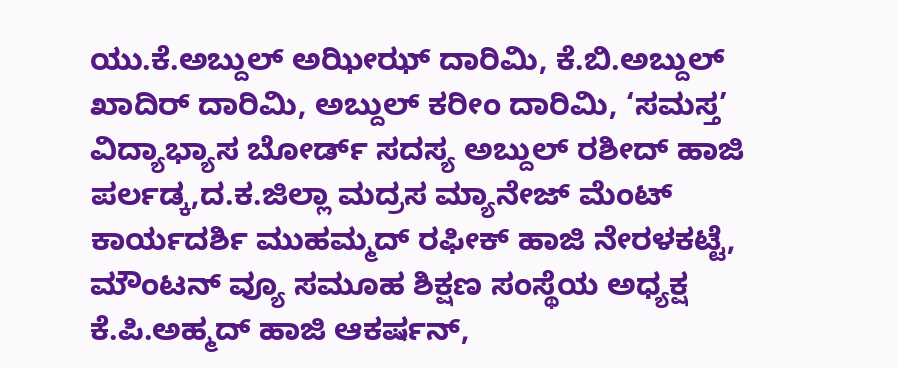ಯು.ಕೆ.ಅಬ್ದುಲ್ ಅಝೀಝ್ ದಾರಿಮಿ, ಕೆ.ಬಿ.ಅಬ್ದುಲ್ ಖಾದಿರ್ ದಾರಿಮಿ, ಅಬ್ದುಲ್ ಕರೀಂ ದಾರಿಮಿ, ‘ಸಮಸ್ತ’ ವಿದ್ಯಾಭ್ಯಾಸ ಬೋರ್ಡ್ ಸದಸ್ಯ ಅಬ್ದುಲ್ ರಶೀದ್ ಹಾಜಿ ಪರ್ಲಡ್ಕ,ದ.ಕ.ಜಿಲ್ಲಾ ಮದ್ರಸ ಮ್ಯಾನೇಜ್ ಮೆಂಟ್ ಕಾರ್ಯದರ್ಶಿ ಮುಹಮ್ಮದ್ ರಫೀಕ್ ಹಾಜಿ ನೇರಳಕಟ್ಟೆ, ಮೌಂಟನ್ ವ್ಯೂ ಸಮೂಹ ಶಿಕ್ಷಣ ಸಂಸ್ಥೆಯ ಅಧ್ಯಕ್ಷ ಕೆ.ಪಿ.ಅಹ್ಮದ್ ಹಾಜಿ ಆಕರ್ಷನ್,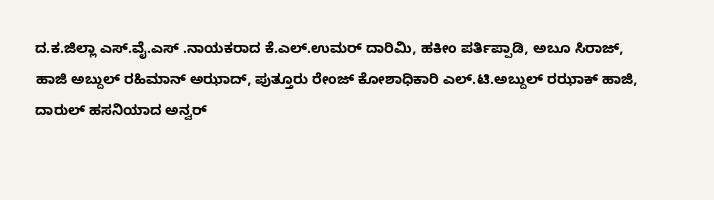ದ.ಕ.ಜಿಲ್ಲಾ ಎಸ್.ವೈ.ಎಸ್ .ನಾಯಕರಾದ ಕೆ.ಎಲ್.ಉಮರ್ ದಾರಿಮಿ, ಹಕೀಂ ಪರ್ತಿಪ್ಪಾಡಿ, ಅಬೂ ಸಿರಾಜ್, ಹಾಜಿ ಅಬ್ದುಲ್ ರಹಿಮಾನ್ ಅಝಾದ್, ಪುತ್ತೂರು ರೇಂಜ್ ಕೋಶಾಧಿಕಾರಿ ಎಲ್.ಟಿ.ಅಬ್ದುಲ್ ರಝಾಕ್ ಹಾಜಿ, ದಾರುಲ್ ಹಸನಿಯಾದ ಅನ್ವರ್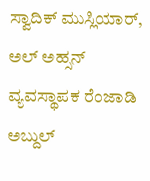ಸ್ವಾದಿಕ್ ಮುಸ್ಲಿಯಾರ್, ಅಲ್ ಅಹ್ಸನ್ ವ್ಯವಸ್ಥಾಪಕ ರೆಂಜಾಡಿ ಅಬ್ದುಲ್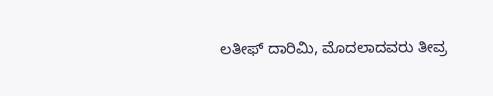ಲತೀಫ್ ದಾರಿಮಿ, ಮೊದಲಾದವರು ತೀವ್ರ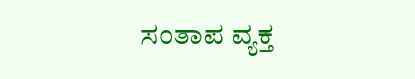ಸಂತಾಪ ವ್ಯಕ್ತ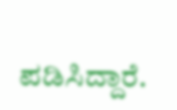ಪಡಿಸಿದ್ದಾರೆ.